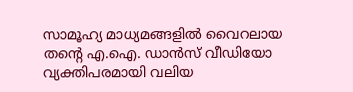സാമൂഹ്യ മാധ്യമങ്ങളിൽ വൈറലായ തന്റെ എ.ഐ. ഡാൻസ് വീഡിയോ വ്യക്തിപരമായി വലിയ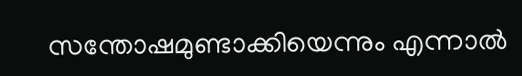സന്തോഷമുണ്ടാക്കിയെന്നും എന്നാൽ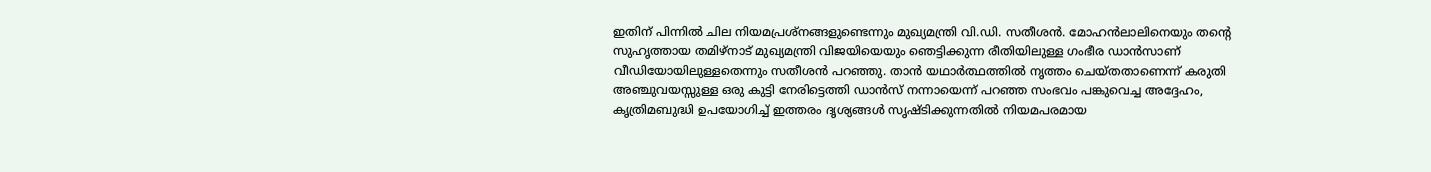ഇതിന് പിന്നിൽ ചില നിയമപ്രശ്നങ്ങളുണ്ടെന്നും മുഖ്യമന്ത്രി വി.ഡി. സതീശൻ. മോഹൻലാലിനെയും തന്റെ സുഹൃത്തായ തമിഴ്നാട് മുഖ്യമന്ത്രി വിജയിയെയും ഞെട്ടിക്കുന്ന രീതിയിലുള്ള ഗംഭീര ഡാൻസാണ് വീഡിയോയിലുള്ളതെന്നും സതീശൻ പറഞ്ഞു. താൻ യഥാർത്ഥത്തിൽ നൃത്തം ചെയ്തതാണെന്ന് കരുതി അഞ്ചുവയസ്സുള്ള ഒരു കുട്ടി നേരിട്ടെത്തി ഡാൻസ് നന്നായെന്ന് പറഞ്ഞ സംഭവം പങ്കുവെച്ച അദ്ദേഹം, കൃത്രിമബുദ്ധി ഉപയോഗിച്ച് ഇത്തരം ദൃശ്യങ്ങൾ സൃഷ്ടിക്കുന്നതിൽ നിയമപരമായ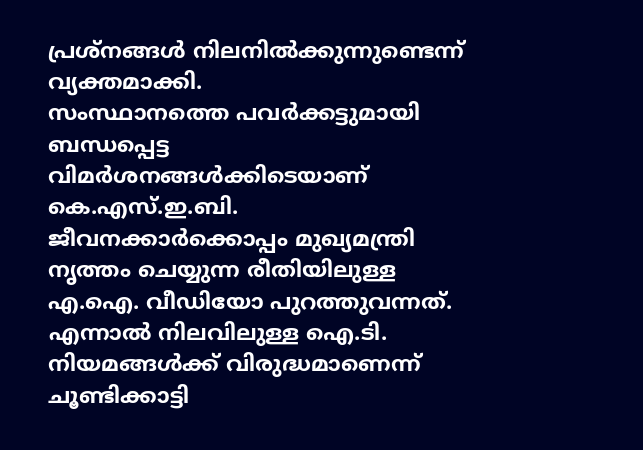പ്രശ്നങ്ങൾ നിലനിൽക്കുന്നുണ്ടെന്ന് വ്യക്തമാക്കി.
സംസ്ഥാനത്തെ പവർക്കട്ടുമായി ബന്ധപ്പെട്ട വിമർശനങ്ങൾക്കിടെയാണ് കെ.എസ്.ഇ.ബി. ജീവനക്കാർക്കൊപ്പം മുഖ്യമന്ത്രി നൃത്തം ചെയ്യുന്ന രീതിയിലുള്ള എ.ഐ. വീഡിയോ പുറത്തുവന്നത്. എന്നാൽ നിലവിലുള്ള ഐ.ടി. നിയമങ്ങൾക്ക് വിരുദ്ധമാണെന്ന് ചൂണ്ടിക്കാട്ടി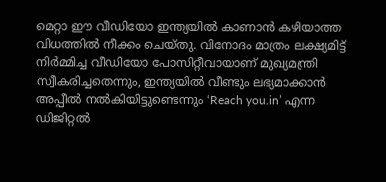മെറ്റാ ഈ വീഡിയോ ഇന്ത്യയിൽ കാണാൻ കഴിയാത്ത വിധത്തിൽ നീക്കം ചെയ്തു. വിനോദം മാത്രം ലക്ഷ്യമിട്ട് നിർമ്മിച്ച വീഡിയോ പോസിറ്റീവായാണ് മുഖ്യമന്ത്രി സ്വീകരിച്ചതെന്നും, ഇന്ത്യയിൽ വീണ്ടും ലഭ്യമാക്കാൻ അപ്പീൽ നൽകിയിട്ടുണ്ടെന്നും ‘Reach you.in’ എന്ന ഡിജിറ്റൽ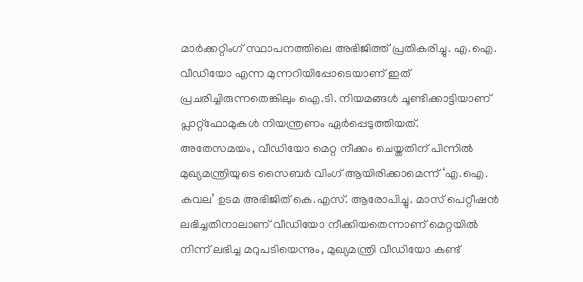മാർക്കറ്റിംഗ് സ്ഥാപനത്തിലെ അഭിജിത്ത് പ്രതികരിച്ചു. എ.ഐ. വീഡിയോ എന്ന മുന്നറിയിപ്പോടെയാണ് ഇത് പ്രചരിച്ചിരുന്നതെങ്കിലും ഐ.ടി. നിയമങ്ങൾ ചൂണ്ടിക്കാട്ടിയാണ് പ്ലാറ്റ്ഫോമുകൾ നിയന്ത്രണം ഏർപ്പെടുത്തിയത്.
അതേസമയം, വീഡിയോ മെറ്റ നീക്കം ചെയ്തതിന് പിന്നിൽ മുഖ്യമന്ത്രിയുടെ സൈബർ വിംഗ് ആയിരിക്കാമെന്ന് ‘എ.ഐ. കവല’ ഉടമ അഭിജിത് കെ.എസ്. ആരോപിച്ചു. മാസ് പെറ്റീഷൻ ലഭിച്ചതിനാലാണ് വീഡിയോ നീക്കിയതെന്നാണ് മെറ്റയിൽ നിന്ന് ലഭിച്ച മറുപടിയെന്നും, മുഖ്യമന്ത്രി വീഡിയോ കണ്ട്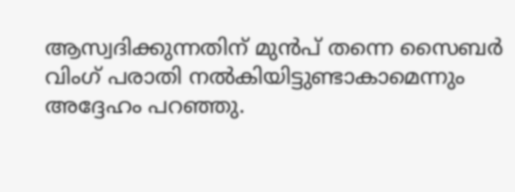ആസ്വദിക്കുന്നതിന് മുൻപ് തന്നെ സൈബർ വിംഗ് പരാതി നൽകിയിട്ടുണ്ടാകാമെന്നും അദ്ദേഹം പറഞ്ഞു.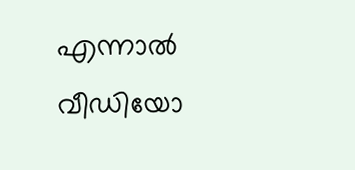എന്നാൽ വീഡിയോ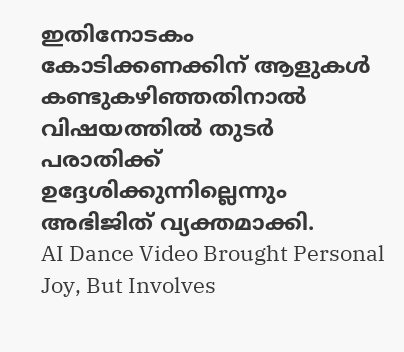ഇതിനോടകം കോടിക്കണക്കിന് ആളുകൾ കണ്ടുകഴിഞ്ഞതിനാൽ വിഷയത്തിൽ തുടർ പരാതിക്ക് ഉദ്ദേശിക്കുന്നില്ലെന്നും അഭിജിത് വ്യക്തമാക്കി.
AI Dance Video Brought Personal Joy, But Involves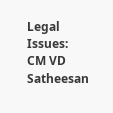Legal Issues: CM VD Satheesan